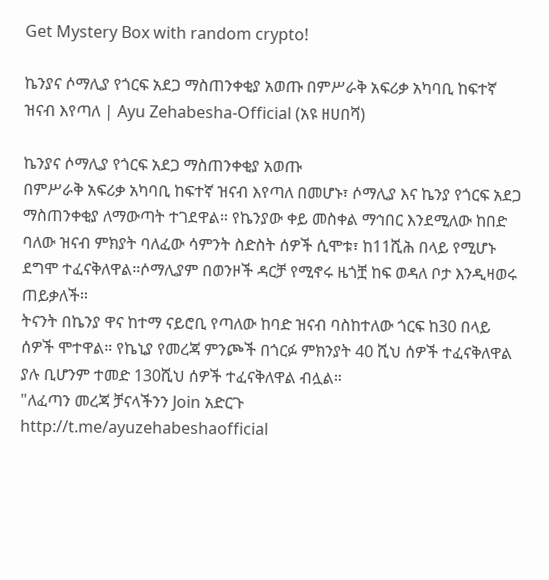Get Mystery Box with random crypto!

ኬንያና ሶማሊያ የጎርፍ አደጋ ማስጠንቀቂያ አወጡ በምሥራቅ አፍሪቃ አካባቢ ከፍተኛ ዝናብ እየጣለ | Ayu Zehabesha-Official (አዩ ዘሀበሻ)

ኬንያና ሶማሊያ የጎርፍ አደጋ ማስጠንቀቂያ አወጡ
በምሥራቅ አፍሪቃ አካባቢ ከፍተኛ ዝናብ እየጣለ በመሆኑ፣ ሶማሊያ እና ኬንያ የጎርፍ አደጋ ማስጠንቀቂያ ለማውጣት ተገደዋል። የኬንያው ቀይ መስቀል ማኅበር እንደሚለው ከበድ ባለው ዝናብ ምክያት ባለፈው ሳምንት ስድስት ሰዎች ሲሞቱ፣ ከ11ሺሕ በላይ የሚሆኑ ደግሞ ተፈናቅለዋል።ሶማሊያም በወንዞች ዳርቻ የሚኖሩ ዜጎቿ ከፍ ወዳለ ቦታ እንዲዛወሩ ጠይቃለች።
ትናንት በኬንያ ዋና ከተማ ናይሮቢ የጣለው ከባድ ዝናብ ባስከተለው ጎርፍ ከ30 በላይ ሰዎች ሞተዋል። የኬኒያ የመረጃ ምንጮች በጎርፉ ምክንያት 40 ሺህ ሰዎች ተፈናቅለዋል ያሉ ቢሆንም ተመድ 130ሺህ ሰዎች ተፈናቅለዋል ብሏል።
"ለፈጣን መረጃ ቻናላችንን Join አድርጉ
http://t.me/ayuzehabeshaofficial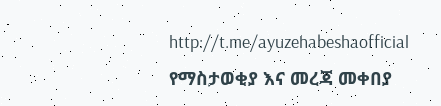http://t.me/ayuzehabeshaofficial
የማስታወቂያ እና መረጃ መቀበያ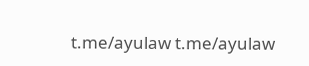t.me/ayulaw t.me/ayulaw